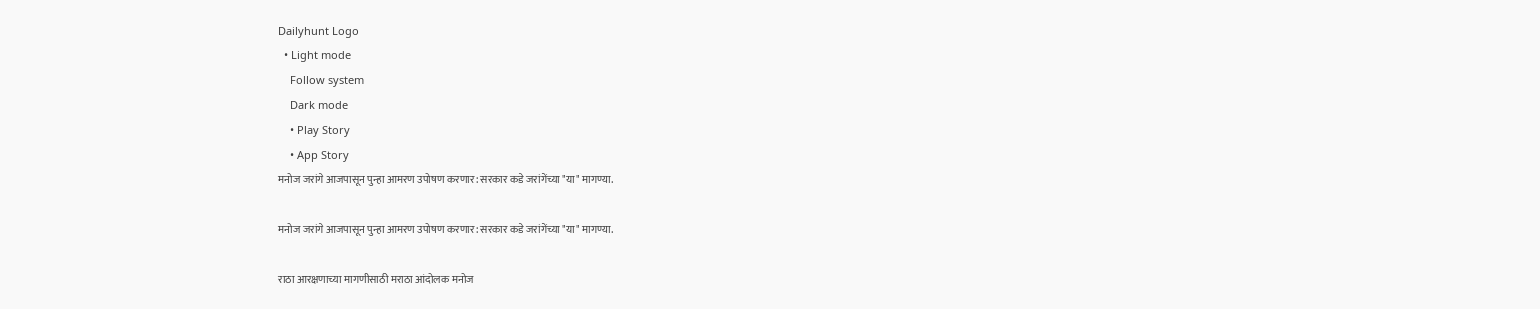Dailyhunt Logo
  • Light mode
    Follow system
    Dark mode
    • Play Story
    • App Story
मनोज जरांगे आजपासून पुन्हा आमरण उपोषण करणार: सरकार कडे जरांगेंच्या "या" मागण्या.

मनोज जरांगे आजपासून पुन्हा आमरण उपोषण करणार: सरकार कडे जरांगेंच्या "या" मागण्या.

राठा आरक्षणाच्या मागणीसाठी मराठा आंदोलक मनोज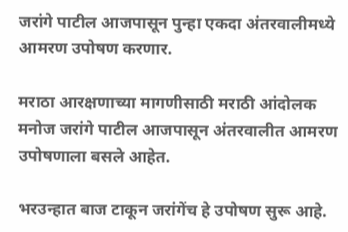जरांगे पाटील आजपासून पुन्हा एकदा अंतरवालीमध्ये आमरण उपोषण करणार.

मराठा आरक्षणाच्या मागणीसाठी मराठी आंदोलक मनोज जरांगे पाटील आजपासून अंतरवालीत आमरण उपोषणाला बसले आहेत.

भरउन्हात बाज टाकून जरांगेंच हे उपोषण सुरू आहे.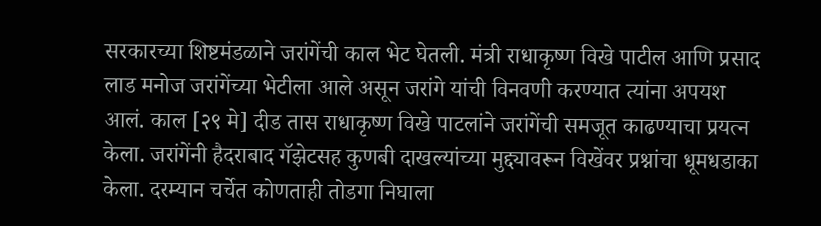सरकारच्या शिष्टमंडळाने जरांगेंची काल भेट घेतली. मंत्री राधाकृष्ण विखे पाटील आणि प्रसाद लाड मनोज जरांगेंच्या भेटीला आले असून जरांगे यांची विनवणी करण्यात त्यांना अपयश आलं. काल [२९ मे] दीड तास राधाकृष्ण विखे पाटलांने जरांगेंची समजूत काढण्याचा प्रयत्न केला. जरांगेंनी हैदराबाद गॅझेटसह कुणबी दाखल्यांच्या मुद्द्यावरून विखेंवर प्रश्नांचा धूमधडाका केला. दरम्यान चर्चेत कोणताही तोडगा निघाला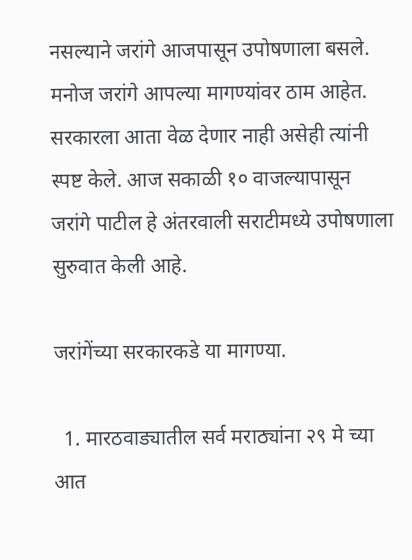नसल्याने जरांगे आजपासून उपोषणाला बसले. मनोज जरांगे आपल्या मागण्यांवर ठाम आहेत. सरकारला आता वेळ देणार नाही असेही त्यांनी स्पष्ट केले. आज सकाळी १० वाजल्यापासून जरांगे पाटील हे अंतरवाली सराटीमध्ये उपोषणाला सुरुवात केली आहे.

जरांगेंच्या सरकारकडे या मागण्या.

  1. मारठवाड्यातील सर्व मराठ्यांना २९ मे च्या आत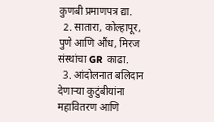कुणबी प्रमाणपत्र द्या.
  2. सातारा, कोल्हापूर, पुणे आणि औंध, मिरज संस्थांचा GR काढा.
  3. आंदोलनात बलिदान देणाऱ्या कुटुंबीयांना महावितरण आणि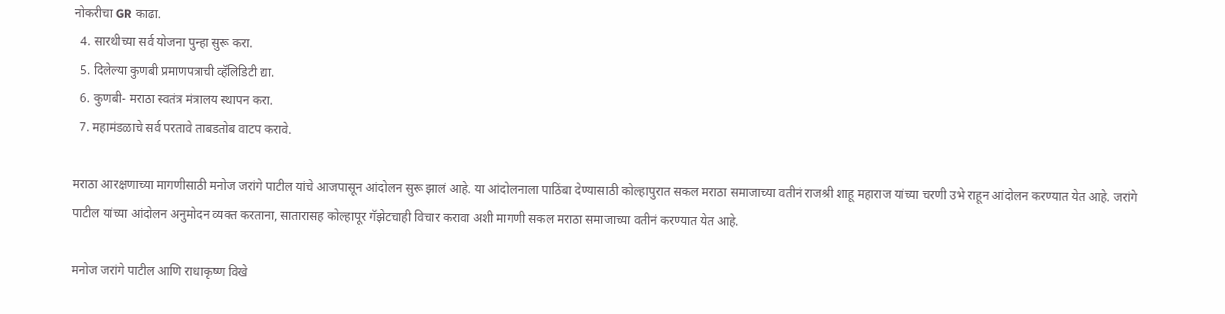नोकरीचा GR काढा.
  4. सारथीच्या सर्व योजना पुन्हा सुरू करा.
  5. दिलेल्या कुणबी प्रमाणपत्राची व्हॅलिडिटी द्या.
  6. कुणबी- मराठा स्वतंत्र मंत्रालय स्थापन करा.
  7. महामंडळाचे सर्व परतावे ताबडतोब वाटप करावे.

मराठा आरक्षणाच्या मागणीसाठी मनोज जरांगे पाटील यांचे आजपासून आंदोलन सुरू झालं आहे. या आंदोलनाला पाठिंबा देण्यासाठी कोल्हापुरात सकल मराठा समाजाच्या वतीनं राजश्री शाहू महाराज यांच्या चरणी उभे राहून आंदोलन करण्यात येत आहे. जरांगे पाटील यांच्या आंदोलन अनुमोदन व्यक्त करताना, सातारासह कोल्हापूर गॅझेटचाही विचार करावा अशी मागणी सकल मराठा समाजाच्या वतीनं करण्यात येत आहे.

मनोज जरांगे पाटील आणि राधाकृष्ण विखे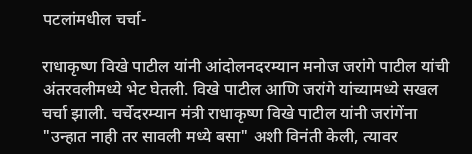पटलांमधील चर्चा-

राधाकृष्ण विखे पाटील यांनी आंदोलनदरम्यान मनोज जरांगे पाटील यांची अंतरवलीमध्ये भेट घेतली. विखे पाटील आणि जरांगे यांच्यामध्ये सखल चर्चा झाली. चर्चेदरम्यान मंत्री राधाकृष्ण विखे पाटील यांनी जरांगेंना "उन्हात नाही तर सावली मध्ये बसा" अशी विनंती केली, त्यावर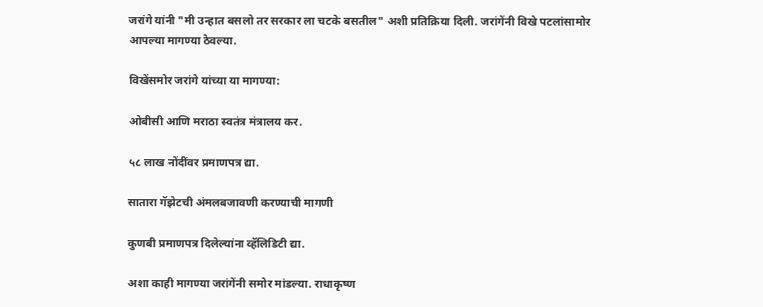जरांगे यांनी "मी उन्हात बसलो तर सरकार ला चटके बसतील" अशी प्रतिक्रिया दिली. जरांगेंनी विखे पटलांसामोर आपल्या मागण्या ठेवल्या.

विखेंसमोर जरांगे यांच्या या मागण्या:

ओबीसी आणि मराठा स्वतंत्र मंत्रालय कर.

५८ लाख नोंदींवर प्रमाणपत्र द्या.

सातारा गॅझेटची अंमलबजावणी करण्याची मागणी

कुणबी प्रमाणपत्र दिलेल्यांना व्हॅलिडिटी द्या.

अशा काही मागण्या जरांगेंनी समोर मांडल्या. राधाकृष्ण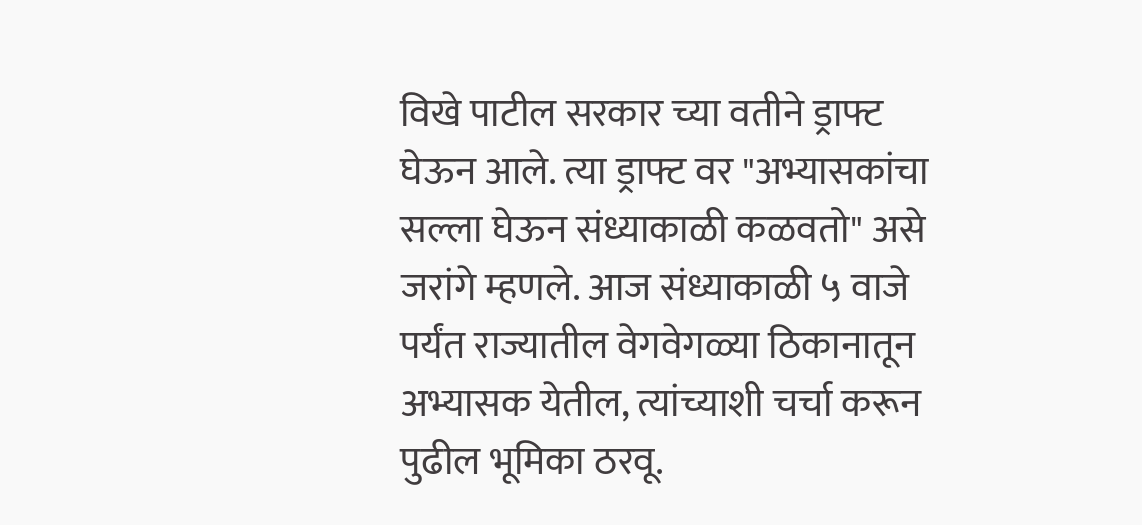विखे पाटील सरकार च्या वतीने ड्राफ्ट घेऊन आले. त्या ड्राफ्ट वर "अभ्यासकांचा सल्ला घेऊन संध्याकाळी कळवतो" असे जरांगे म्हणले. आज संध्याकाळी ५ वाजे पर्यंत राज्यातील वेगवेगळ्या ठिकानातून अभ्यासक येतील, त्यांच्याशी चर्चा करून पुढील भूमिका ठरवू.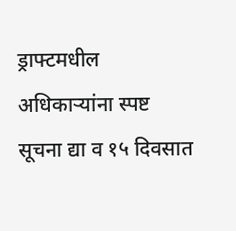ड्राफ्टमधील अधिकाऱ्यांना स्पष्ट सूचना द्या व १५ दिवसात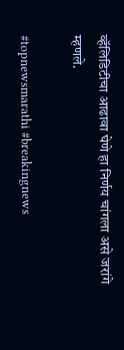व्हॅलिडिटीचा आढावा घेणे हा निर्णय चांगला असे जरांगे म्हणले.

#topnewsmarathi #breakingnews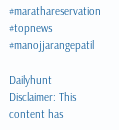#marathareservation #topnews #manojjarangepatil

Dailyhunt
Disclaimer: This content has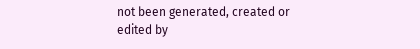not been generated, created or edited by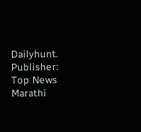Dailyhunt. Publisher: Top News Marathi